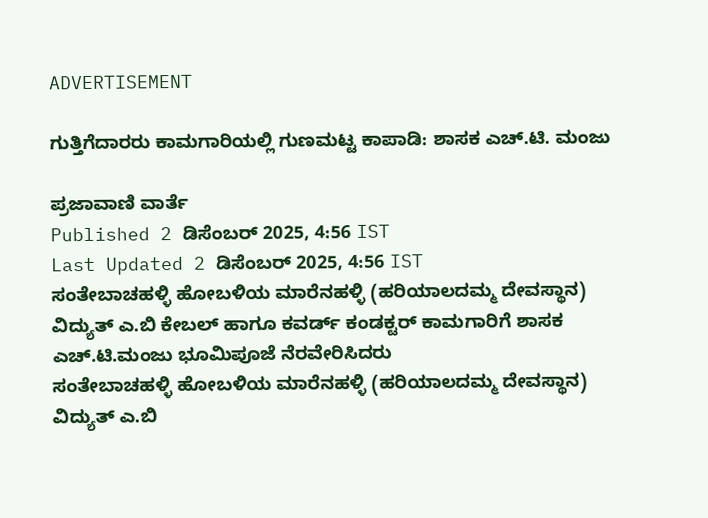ADVERTISEMENT

ಗುತ್ತಿಗೆದಾರರು ಕಾಮಗಾರಿಯಲ್ಲಿ ಗುಣಮಟ್ಟ ಕಾಪಾಡಿ: ಶಾಸಕ ಎಚ್.ಟಿ. ಮಂಜು

ಪ್ರಜಾವಾಣಿ ವಾರ್ತೆ
Published 2 ಡಿಸೆಂಬರ್ 2025, 4:56 IST
Last Updated 2 ಡಿಸೆಂಬರ್ 2025, 4:56 IST
ಸಂತೇಬಾಚಹಳ್ಳಿ ಹೋಬಳಿಯ ಮಾರೆನಹಳ್ಳಿ (ಹರಿಯಾಲದಮ್ಮ ದೇವಸ್ಥಾನ) ವಿದ್ಯುತ್ ಎ.ಬಿ ಕೇಬಲ್ ಹಾಗೂ ಕವರ್ಡ್ ಕಂಡಕ್ಟರ್ ಕಾಮಗಾರಿಗೆ ಶಾಸಕ ಎಚ್.ಟಿ.ಮಂಜು ಭೂಮಿಪೂಜೆ ನೆರವೇರಿಸಿದರು
ಸಂತೇಬಾಚಹಳ್ಳಿ ಹೋಬಳಿಯ ಮಾರೆನಹಳ್ಳಿ (ಹರಿಯಾಲದಮ್ಮ ದೇವಸ್ಥಾನ) ವಿದ್ಯುತ್ ಎ.ಬಿ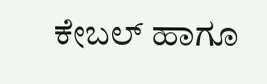ಕೇಬಲ್ ಹಾಗೂ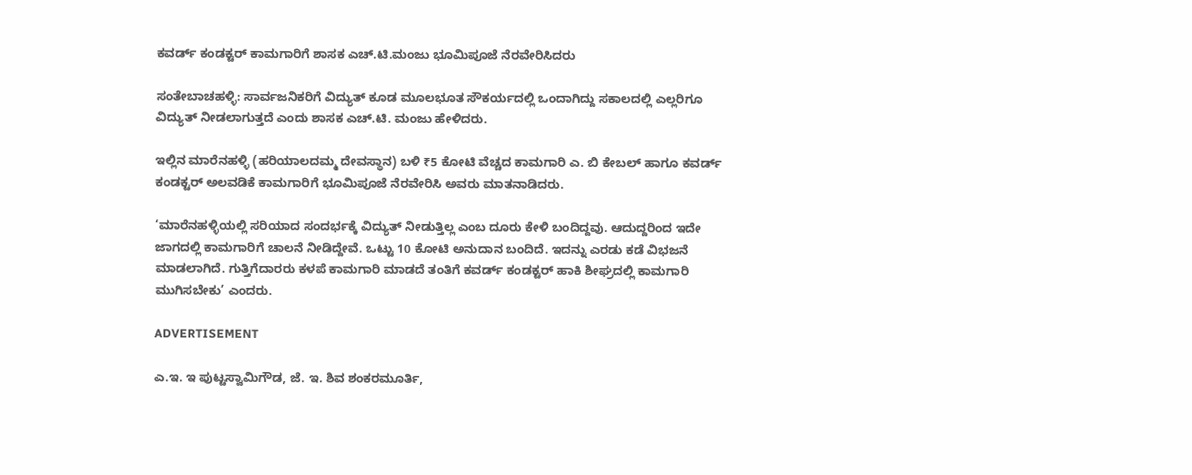ಕವರ್ಡ್ ಕಂಡಕ್ಟರ್ ಕಾಮಗಾರಿಗೆ ಶಾಸಕ ಎಚ್.ಟಿ.ಮಂಜು ಭೂಮಿಪೂಜೆ ನೆರವೇರಿಸಿದರು

ಸಂತೇಬಾಚಹಳ್ಳಿ: ಸಾರ್ವಜನಿಕರಿಗೆ ವಿದ್ಯುತ್ ಕೂಡ ಮೂಲಭೂತ ಸೌಕರ್ಯದಲ್ಲಿ ಒಂದಾಗಿದ್ದು ಸಕಾಲದಲ್ಲಿ ಎಲ್ಲರಿಗೂ ವಿದ್ಯುತ್ ನೀಡಲಾಗುತ್ತದೆ ಎಂದು ಶಾಸಕ ಎಚ್.ಟಿ. ಮಂಜು ಹೇಳಿದರು.

ಇಲ್ಲಿನ ಮಾರೆನಹಳ್ಳಿ (ಹರಿಯಾಲದಮ್ಮ ದೇವಸ್ಥಾನ) ಬಳಿ ₹5 ಕೋಟಿ ವೆಚ್ಚದ ಕಾಮಗಾರಿ ಎ. ಬಿ ಕೇಬಲ್ ಹಾಗೂ ಕವರ್ಡ್ ಕಂಡಕ್ಟರ್ ಅಲವಡಿಕೆ ಕಾಮಗಾರಿಗೆ ಭೂಮಿಪೂಜೆ ನೆರವೇರಿಸಿ ಅವರು ಮಾತನಾಡಿದರು.

‘ಮಾರೆನಹಳ್ಳಿಯಲ್ಲಿ ಸರಿಯಾದ ಸಂದರ್ಭಕ್ಕೆ ವಿದ್ಯುತ್ ನೀಡುತ್ತಿಲ್ಲ ಎಂಬ ದೂರು ಕೇಳಿ ಬಂದಿದ್ದವು. ಆದುದ್ದರಿಂದ ಇದೇ ಜಾಗದಲ್ಲಿ ಕಾಮಗಾರಿಗೆ ಚಾಲನೆ ನೀಡಿದ್ದೇವೆ. ಒಟ್ಟು 10 ಕೋಟಿ ಅನುದಾನ ಬಂದಿದೆ. ಇದನ್ನು ಎರಡು ಕಡೆ ವಿಭಜನೆ ಮಾಡಲಾಗಿದೆ. ಗುತ್ತಿಗೆದಾರರು ಕಳಪೆ ಕಾಮಗಾರಿ ಮಾಡದೆ ತಂತಿಗೆ ಕವರ್ಡ್ ಕಂಡಕ್ಟರ್ ಹಾಕಿ ಶೀಘ್ರದಲ್ಲಿ ಕಾಮಗಾರಿ ಮುಗಿಸಬೇಕು’ ಎಂದರು.

ADVERTISEMENT

ಎ.ಇ. ಇ ಪುಟ್ಟಸ್ವಾಮಿಗೌಡ, ಜೆ. ಇ. ಶಿವ ಶಂಕರಮೂರ್ತಿ,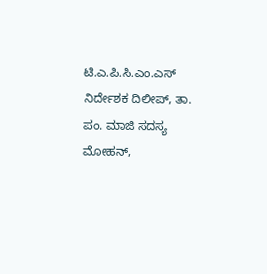ಟಿ.ಎ.ಪಿ.ಸಿ.ಎಂ.ಎಸ್ ನಿರ್ದೇಶಕ ದಿಲೀಪ್, ತಾ. ಪಂ. ಮಾಜಿ ಸದಸ್ಯ ಮೋಹನ್,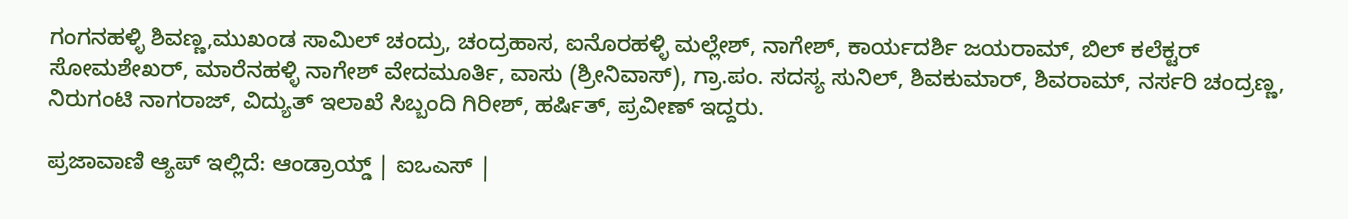ಗಂಗನಹಳ್ಳಿ ಶಿವಣ್ಣ,ಮುಖಂಡ ಸಾಮಿಲ್ ಚಂದ್ರು, ಚಂದ್ರಹಾಸ, ಐನೊರಹಳ್ಳಿ ಮಲ್ಲೇಶ್, ನಾಗೇಶ್, ಕಾರ್ಯದರ್ಶಿ ಜಯರಾಮ್, ಬಿಲ್ ಕಲೆಕ್ಟರ್ ಸೋಮಶೇಖರ್, ಮಾರೆನಹಳ್ಳಿ ನಾಗೇಶ್ ವೇದಮೂರ್ತಿ, ವಾಸು (ಶ್ರೀನಿವಾಸ್), ಗ್ರಾ.ಪಂ. ಸದಸ್ಯ ಸುನಿಲ್, ಶಿವಕುಮಾರ್, ಶಿವರಾಮ್, ನರ್ಸರಿ ಚಂದ್ರಣ್ಣ, ನಿರುಗಂಟಿ ನಾಗರಾಜ್, ವಿದ್ಯುತ್ ಇಲಾಖೆ ಸಿಬ್ಬಂದಿ ಗಿರೀಶ್, ಹರ್ಷಿತ್, ಪ್ರವೀಣ್ ಇದ್ದರು.

ಪ್ರಜಾವಾಣಿ ಆ್ಯಪ್ ಇಲ್ಲಿದೆ: ಆಂಡ್ರಾಯ್ಡ್ | ಐಒಎಸ್ |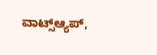ವಾಟ್ಸ್ಆ್ಯಪ್,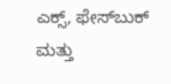ಎಕ್ಸ್, ಫೇಸ್‌ಬುಕ್ ಮತ್ತು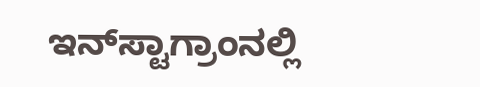ಇನ್‌ಸ್ಟಾಗ್ರಾಂನಲ್ಲಿ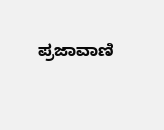ಪ್ರಜಾವಾಣಿ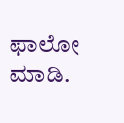ಫಾಲೋ ಮಾಡಿ.